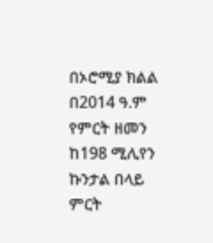በኦሮሚያ ክልል በ2014 ዓ.ም የምርት ዘመን ከ198 ሚሊየን ኩንታል በላይ ምርት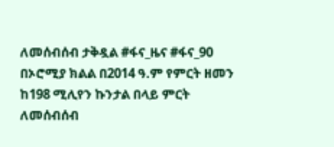ለመሰብሰብ ታቅዷል #ፋና_ዜና #ፋና_90
በኦሮሚያ ክልል በ2014 ዓ.ም የምርት ዘመን ከ198 ሚሊየን ኩንታል በላይ ምርት ለመሰብሰብ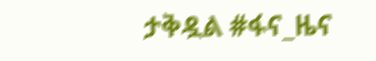ታቅዷል #ፋና_ዜና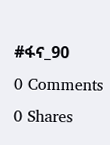#ፋና_90
0 Comments 0 Shares